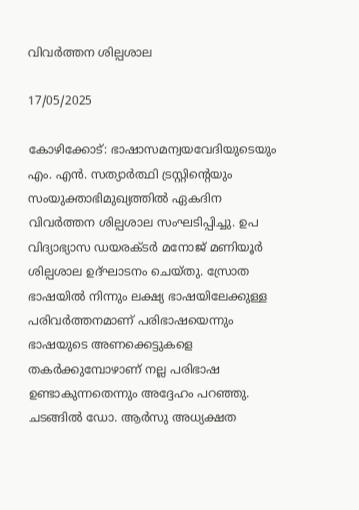വിവർത്തന ശില്പശാല

17/05/2025

കോഴിക്കോട്: ഭാഷാസമന്വയവേദിയുടെയും എം. എൻ. സത്യാർത്ഥി ട്രസ്റ്റിൻ്റെയും സംയുക്താഭിമുഖ്യത്തിൽ ഏകദിന വിവർത്തന ശില്പശാല സംഘടിപ്പിച്ചു. ഉപ വിദ്യാഭ്യാസ ഡയരക്ടർ മനോജ് മണിയൂർ  ശില്പശാല ഉദ്ഘാടനം ചെയ്തു. സ്രോത ഭാഷയിൽ നിന്നും ലക്ഷ്യ ഭാഷയിലേക്കുള്ള പരിവർത്തനമാണ് പരിഭാഷയെന്നും ഭാഷയുടെ അണക്കെട്ടുകളെ തകർക്കുമ്പോഴാണ് നല്ല പരിഭാഷ ഉണ്ടാകുന്നതെന്നും അദ്ദേഹം പറഞ്ഞു. ചടങ്ങിൽ ഡോ. ആർസു അധ്യക്ഷത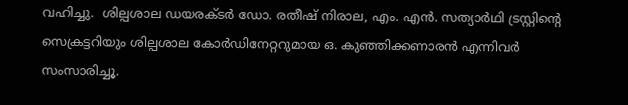വഹിച്ചു.  ശില്പശാല ഡയരക്ടർ ഡോ. രതീഷ് നിരാല, എം. എൻ. സത്യാർഥി ട്രസ്റ്റിൻ്റെ സെക്രട്ടറിയും ശില്പശാല കോർഡിനേറ്ററുമായ ഒ. കുഞ്ഞിക്കണാരൻ എന്നിവർ സംസാരിച്ചൂ.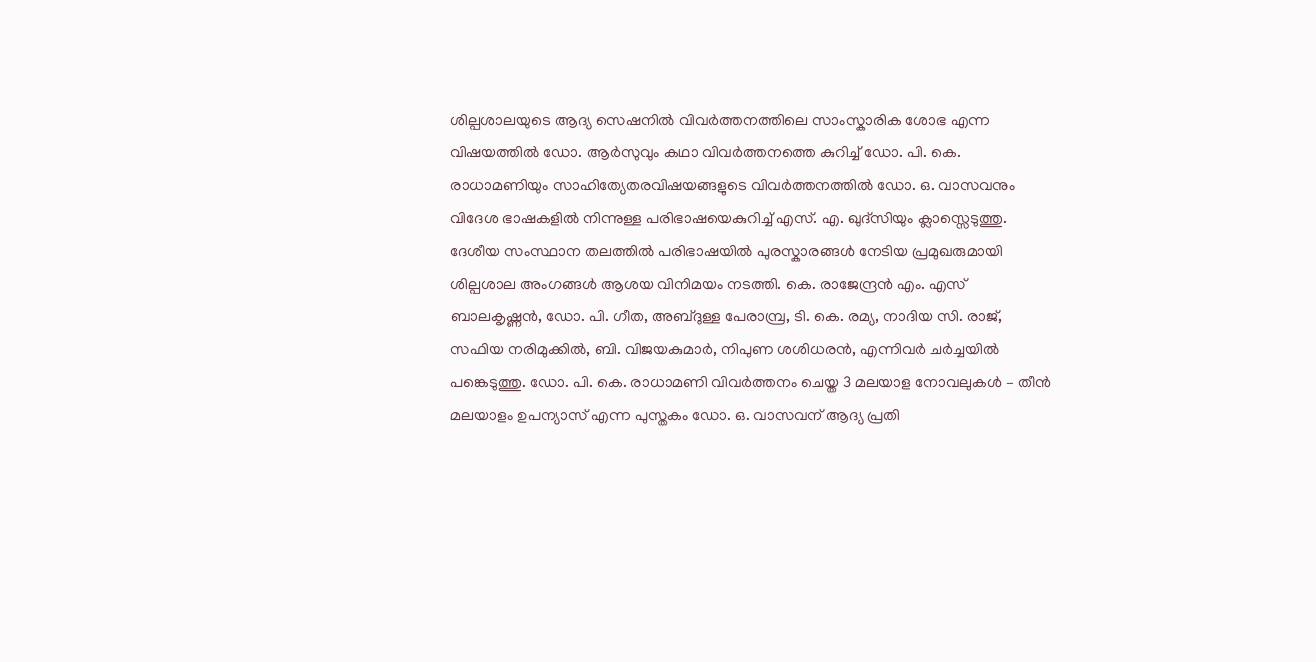ശില്പശാലയുടെ ആദ്യ സെഷനിൽ വിവർത്തനത്തിലെ സാംസ്കാരിക ശോഭ എന്ന വിഷയത്തിൽ ഡോ. ആർസുവും കഥാ വിവർത്തനത്തെ കുറിച്ച് ഡോ. പി. കെ. രാധാമണിയും സാഹിത്യേതരവിഷയങ്ങളുടെ വിവർത്തനത്തിൽ ഡോ. ഒ. വാസവനും വിദേശ ഭാഷകളിൽ നിന്നുള്ള പരിഭാഷയെകുറിച്ച് എസ്. എ. ഖുദ്സിയും ക്ലാസ്സെടുത്തു. ദേശീയ സംസ്ഥാന തലത്തിൽ പരിഭാഷയിൽ പുരസ്കാരങ്ങൾ നേടിയ പ്രമുഖരുമായി ശില്പശാല അംഗങ്ങൾ ആശയ വിനിമയം നടത്തി. കെ. രാജേന്ദ്രൻ എം. എസ് ബാലകൃഷ്ണൻ, ഡോ. പി. ഗീത, അബ്ദുള്ള പേരാമ്പ്ര, ടി. കെ. രമ്യ, നാദിയ സി. രാജ്, സഫിയ നരിമുക്കിൽ, ബി. വിജയകുമാർ, നിപുണ ശശിധരൻ, എന്നിവർ ചർച്ചയിൽ പങ്കെടുത്തു. ഡോ. പി. കെ. രാധാമണി വിവർത്തനം ചെയ്ത 3 മലയാള നോവലുകൾ – തീൻ മലയാളം ഉപന്യാസ് എന്ന പുസ്തകം ഡോ. ഒ. വാസവന് ആദ്യ പ്രതി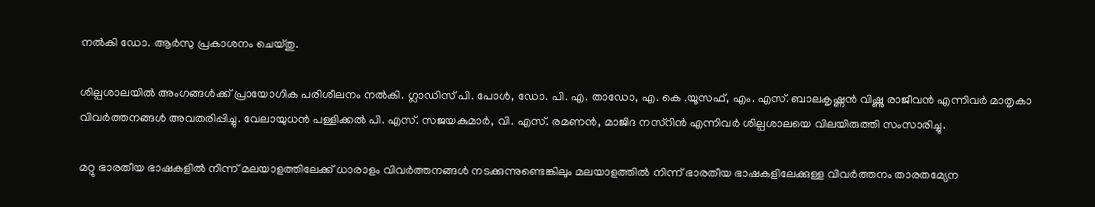നൽകി ഡോ. ആർസു പ്രകാശനം ചെയ്തു.

ശില്പശാലയിൽ അംഗങ്ങൾക്ക് പ്രായോഗിക പരിശീലനം നൽകി. ഗ്ലാഡിസ് പി. പോൾ, ഡോ. പി. എ. താഡോ, എ. കെ .യൂസഫ്, എം. എസ്. ബാലകൃഷ്ണൻ വിഷ്ണു രാജീവൻ എന്നിവർ മാതൃകാ വിവർത്തനങ്ങൾ അവതരിപ്പിച്ചു. വേലായുധൻ പള്ളിക്കൽ പി. എസ്. സജയകുമാർ, വി. എസ്. രമണൻ, മാജിദ നസ്റിൻ എന്നിവർ ശില്പശാലയെ വിലയിരുത്തി സംസാരിച്ചു.

മറ്റു ഭാരതീയ ഭാഷകളിൽ നിന്ന് മലയാളത്തിലേക്ക് ധാരാളം വിവർത്തനങ്ങൾ നടക്കുന്നുണ്ടെങ്കിലും മലയാളത്തിൽ നിന്ന് ഭാരതീയ ഭാഷകളിലേക്കുള്ള വിവർത്തനം താരതമ്യേന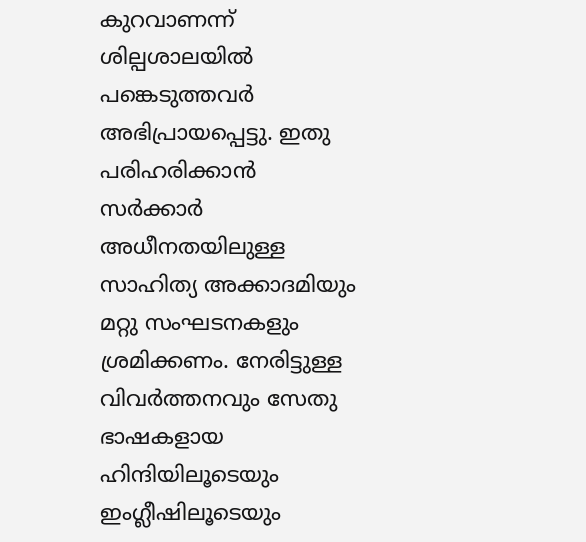കുറവാണന്ന് ശില്പശാലയിൽ പങ്കെടുത്തവർ അഭിപ്രായപ്പെട്ടു. ഇതു പരിഹരിക്കാൻ സർക്കാർ അധീനതയിലുള്ള സാഹിത്യ അക്കാദമിയും മറ്റു സംഘടനകളും ശ്രമിക്കണം. നേരിട്ടുള്ള വിവർത്തനവും സേതു ഭാഷകളായ ഹിന്ദിയിലൂടെയും  ഇംഗ്ലീഷിലൂടെയും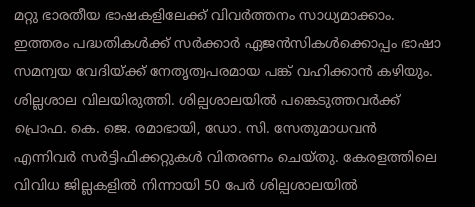മറ്റു ഭാരതീയ ഭാഷകളിലേക്ക് വിവർത്തനം സാധ്യമാക്കാം. ഇത്തരം പദ്ധതികൾക്ക് സർക്കാർ ഏജൻസികൾക്കൊപ്പം ഭാഷാ സമന്വയ വേദിയ്ക്ക് നേതൃത്വപരമായ പങ്ക് വഹിക്കാൻ കഴിയും. ശില്ലശാല വിലയിരുത്തി. ശില്പശാലയിൽ പങ്കെടുത്തവർക്ക് പ്രൊഫ. കെ. ജെ. രമാഭായി, ഡോ. സി. സേതുമാധവൻ എന്നിവർ സർട്ടിഫിക്കറ്റുകൾ വിതരണം ചെയ്തു. കേരളത്തിലെ വിവിധ ജില്ലകളിൽ നിന്നായി 50 പേർ ശില്പശാലയിൽ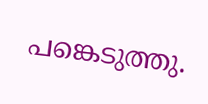പങ്കെടുത്തു.